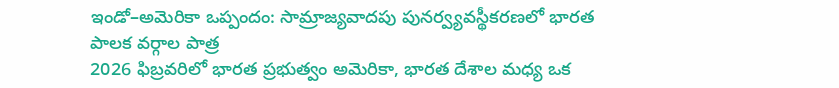ఇండో–అమెరికా ఒప్పందం: సామ్రాజ్యవాదపు పునర్వ్యవస్థీకరణలో భారత పాలక వర్గాల పాత్ర
2026 ఫిబ్రవరిలో భారత ప్రభుత్వం అమెరికా, భారత దేశాల మధ్య ఒక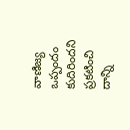వాణిజ్య ఒప్పందం కుదిరిందని ప్రకటించి దాన్ని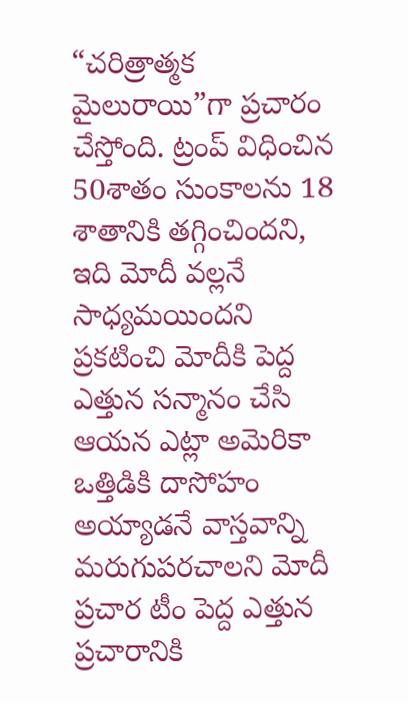“చరిత్రాత్మక మైలురాయి”గా ప్రచారం చేస్తోంది. ట్రంప్ విధించిన 50శాతం సుంకాలను 18 శాతానికి తగ్గించిందని, ఇది మోదీ వల్లనే సాధ్యమయిందని ప్రకటించి మోదీకి పెద్ద ఎత్తున సన్మానం చేసి ఆయన ఎట్లా అమెరికా ఒత్తిడికి దాసోహం అయ్యాడనే వాస్తవాన్ని మరుగుపరచాలని మోదీ ప్రచార టీం పెద్ద ఎత్తున ప్రచారానికి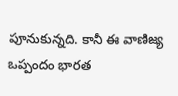పూనుకున్నది. కానీ ఈ వాణిజ్య ఒప్పందం భారత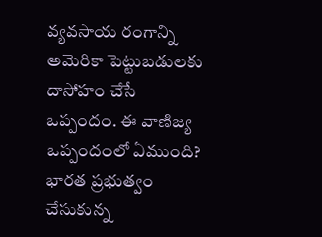వ్యవసాయ రంగాన్ని అమెరికా పెట్టుబడులకు దాసోహం చేసే ఒప్పందం. ఈ వాణిజ్య ఒప్పందంలో ఏముంది? భారత ప్రభుత్వం చేసుకున్న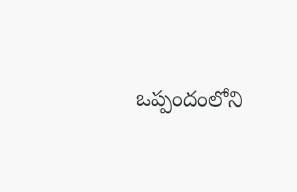ఒప్పందంలోని